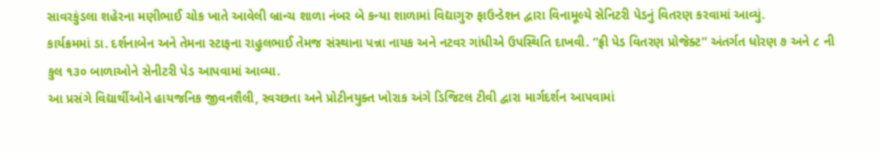સાવરકુંડલા શહેરના મણીભાઈ ચોક ખાતે આવેલી બ્રાન્ચ શાળા નંબર બે કન્યા શાળામાં વિદ્યાગુરુ ફાઉન્ડેશન દ્વારા વિનામૂલ્યે સેનિટરી પેડનું વિતરણ કરવામાં આવ્યું.
કાર્યક્રમમાં ડા. દર્શનાબેન અને તેમના સ્ટાફના રાહુલભાઈ તેમજ સંસ્થાના પન્ના નાયક અને નટવર ગાંધીએ ઉપસ્થિતિ દાખવી. “ફ્રી પેડ વિતરણ પ્રોજેક્ટ” અંતર્ગત ધોરણ ૭ અને ૮ ની કુલ ૧૩૦ બાળાઓને સેનીટરી પેડ આપવામાં આવ્યા.
આ પ્રસંગે વિદ્યાર્થીઓને હાયજનિક જીવનશૈલી, સ્વચ્છતા અને પ્રોટીનયુક્ત ખોરાક અંગે ડિજિટલ ટીવી દ્વારા માર્ગદર્શન આપવામાં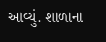આવ્યું. શાળાના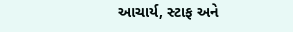આચાર્ય, સ્ટાફ અને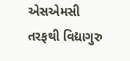એસએમસી તરફથી વિદ્યાગુરુ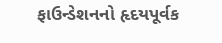ફાઉન્ડેશનનો હૃદયપૂર્વક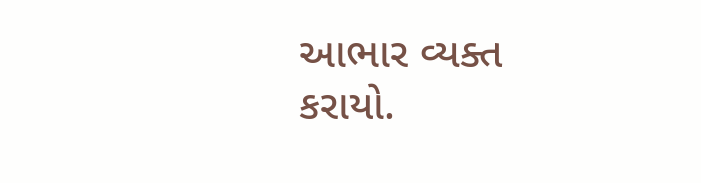આભાર વ્યક્ત કરાયો.